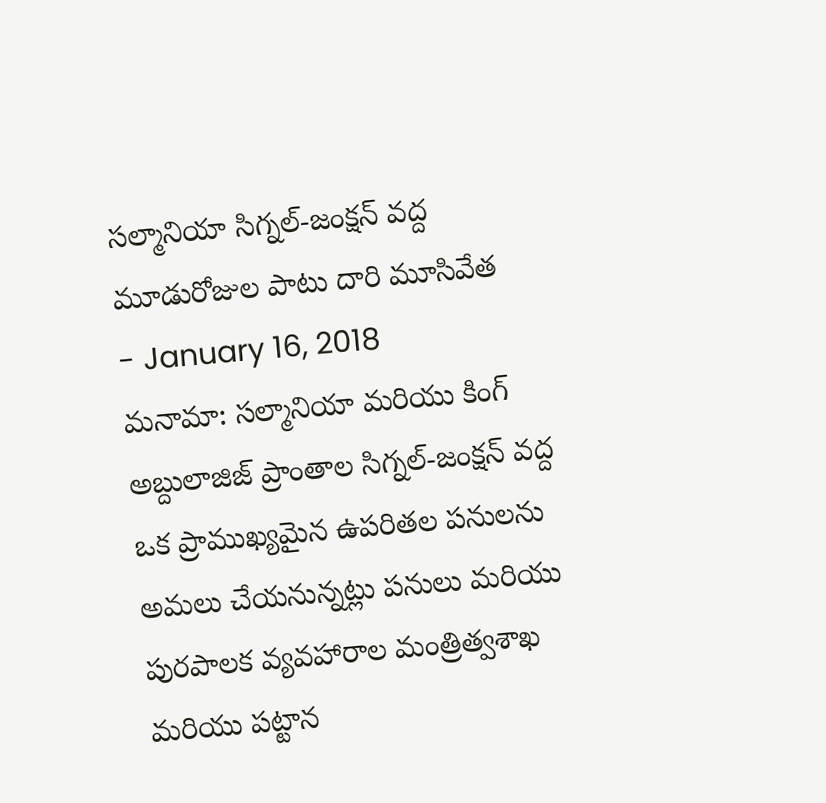సల్మానియా సిగ్నల్-జంక్షన్ వద్ద మూడురోజుల పాటు దారి మూసివేత
- January 16, 2018
మనామా: సల్మానియా మరియు కింగ్ అబ్దులాజిజ్ ప్రాంతాల సిగ్నల్-జంక్షన్ వద్ద ఒక ప్రాముఖ్యమైన ఉపరితల పనులను అమలు చేయనున్నట్లు పనులు మరియు పురపాలక వ్యవహారాల మంత్రిత్వశాఖ మరియు పట్టాన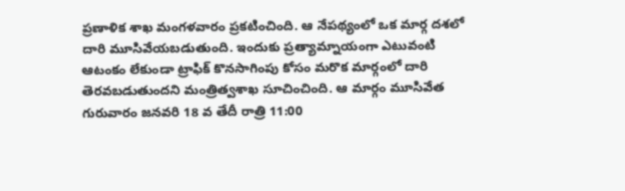ప్రణాళిక శాఖ మంగళవారం ప్రకటించింది. ఆ నేపథ్యంలో ఒక మార్గ దశలో దారి మూసివేయబడుతుంది. ఇందుకు ప్రత్యామ్నాయంగా ఎటువంటి ఆటంకం లేకుండా ట్రాఫిక్ కొనసాగింపు కోసం మరొక మార్గంలో దారి తెరవబడుతుందని మంత్రిత్వశాఖ సూచించింది. ఆ మార్గం మూసివేత గురువారం జనవరి 18 వ తేదీ రాత్రి 11:00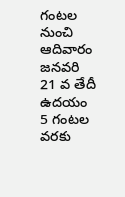గంటల నుంచి ఆదివారం జనవరి 21 వ తేదీ ఉదయం 5 గంటల వరకు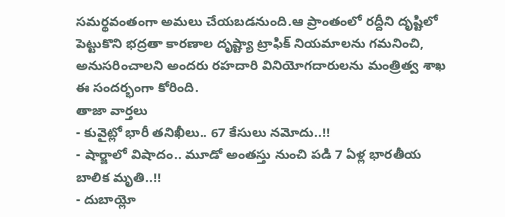సమర్థవంతంగా అమలు చేయబడనుంది.ఆ ప్రాంతంలో రద్దీని దృష్టిలో పెట్టుకొని భద్రతా కారణాల దృష్ట్యా ట్రాఫిక్ నియమాలను గమనించి, అనుసరించాలని అందరు రహదారి వినియోగదారులను మంత్రిత్వ శాఖ ఈ సందర్భంగా కోరింది.
తాజా వార్తలు
- కువైట్లో భారీ తనిఖీలు.. 67 కేసులు నమోదు..!!
- షార్జాలో విషాదం.. మూడో అంతస్తు నుంచి పడి 7 ఏళ్ల భారతీయ బాలిక మృతి..!!
- దుబాయ్లో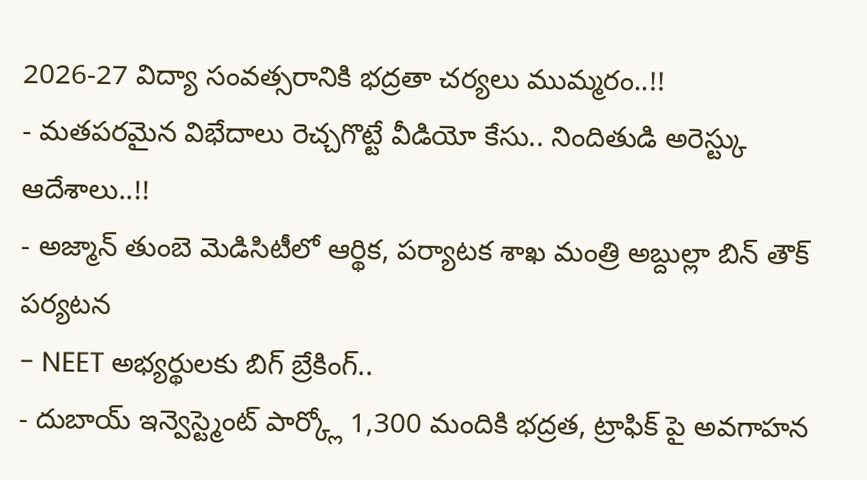2026-27 విద్యా సంవత్సరానికి భద్రతా చర్యలు ముమ్మరం..!!
- మతపరమైన విభేదాలు రెచ్చగొట్టే వీడియో కేసు.. నిందితుడి అరెస్ట్కు ఆదేశాలు..!!
- అజ్మాన్ తుంబె మెడిసిటీలో ఆర్థిక, పర్యాటక శాఖ మంత్రి అబ్దుల్లా బిన్ తౌక్ పర్యటన
- NEET అభ్యర్థులకు బిగ్ బ్రేకింగ్..
- దుబాయ్ ఇన్వెస్ట్మెంట్ పార్క్లో 1,300 మందికి భద్రత, ట్రాఫిక్ పై అవగాహన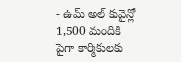- ఉమ్ అల్ కువైన్లో 1,500 మందికి పైగా కార్మికులకు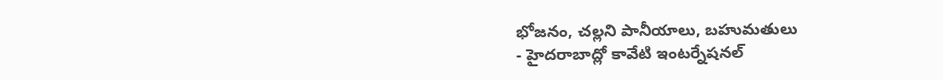భోజనం, చల్లని పానీయాలు, బహుమతులు
- హైదరాబాద్లో కావేటి ఇంటర్నేషనల్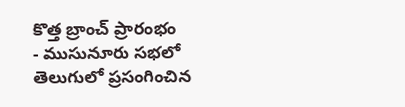కొత్త బ్రాంచ్ ప్రారంభం
- ముసునూరు సభలో తెలుగులో ప్రసంగించిన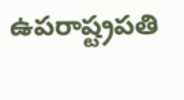ఉపరాష్ట్రపతి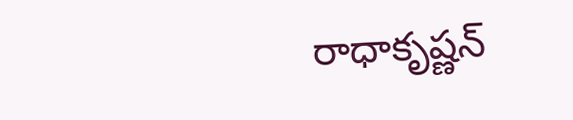రాధాకృష్ణన్